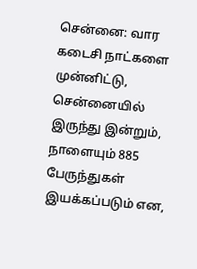சென்னை: வார கடைசி நாட்களை முன்னிட்டு, சென்னையில் இருந்து இன்றும், நாளையும் 885 பேருந்துகள் இயக்கப்படும் என,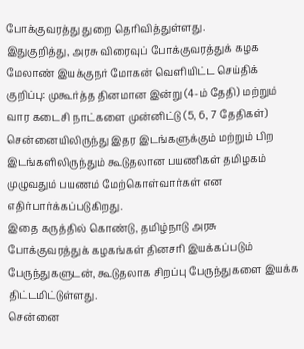போக்குவரத்து துறை தெரிவித்துள்ளது.
இதுகுறித்து, அரசு விரைவுப் போக்குவரத்துக் கழக மேலாண் இயக்குநர் மோகன் வெளியிட்ட செய்திக் குறிப்பு: முகூர்த்த தினமான இன்று (4-ம் தேதி) மற்றும் வார கடைசி நாட்களை முன்னிட்டு (5, 6, 7 தேதிகள்) சென்னையிலிருந்து இதர இடங்களுக்கும் மற்றும் பிற இடங்களிலிருந்தும் கூடுதலான பயணிகள் தமிழகம் முழுவதும் பயணம் மேற்கொள்வார்கள் என எதிர்பார்க்கப்படுகிறது.
இதை கருத்தில் கொண்டு, தமிழ்நாடு அரசு போக்குவரத்துக் கழகங்கள் தினசரி இயக்கப்படும் பேருந்துகளுடன், கூடுதலாக சிறப்பு பேருந்துகளை இயக்க திட்டமிட்டுள்ளது.
சென்னை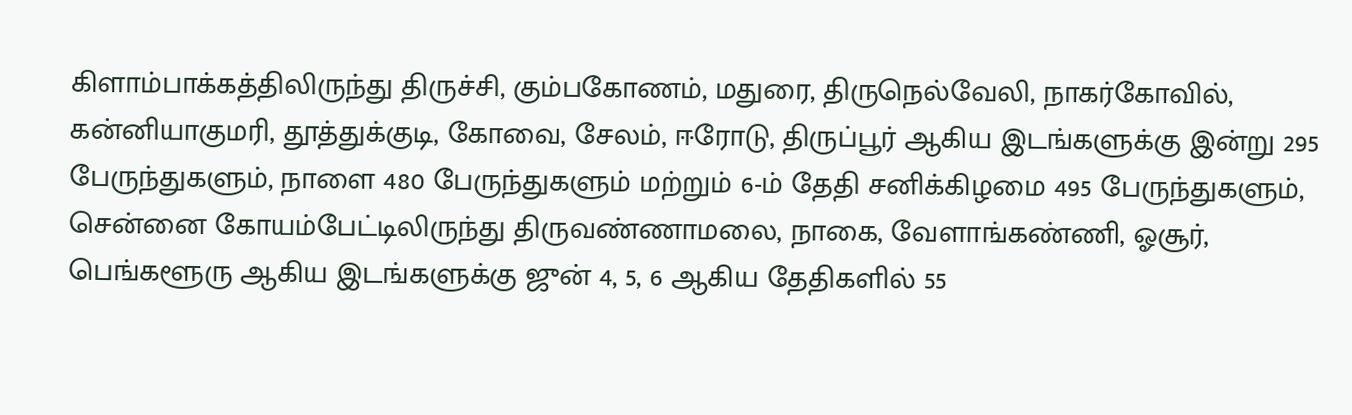கிளாம்பாக்கத்திலிருந்து திருச்சி, கும்பகோணம், மதுரை, திருநெல்வேலி, நாகர்கோவில், கன்னியாகுமரி, தூத்துக்குடி, கோவை, சேலம், ஈரோடு, திருப்பூர் ஆகிய இடங்களுக்கு இன்று 295 பேருந்துகளும், நாளை 480 பேருந்துகளும் மற்றும் 6-ம் தேதி சனிக்கிழமை 495 பேருந்துகளும், சென்னை கோயம்பேட்டிலிருந்து திருவண்ணாமலை, நாகை, வேளாங்கண்ணி, ஓசூர், பெங்களூரு ஆகிய இடங்களுக்கு ஜுன் 4, 5, 6 ஆகிய தேதிகளில் 55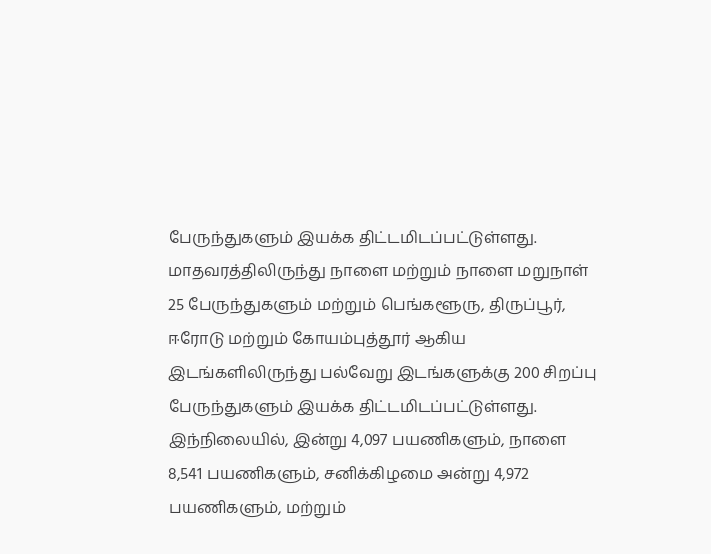பேருந்துகளும் இயக்க திட்டமிடப்பட்டுள்ளது.
மாதவரத்திலிருந்து நாளை மற்றும் நாளை மறுநாள் 25 பேருந்துகளும் மற்றும் பெங்களூரு, திருப்பூர், ஈரோடு மற்றும் கோயம்புத்தூர் ஆகிய இடங்களிலிருந்து பல்வேறு இடங்களுக்கு 200 சிறப்பு பேருந்துகளும் இயக்க திட்டமிடப்பட்டுள்ளது.
இந்நிலையில், இன்று 4,097 பயணிகளும், நாளை 8,541 பயணிகளும், சனிக்கிழமை அன்று 4,972 பயணிகளும், மற்றும்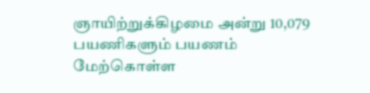ஞாயிற்றுக்கிழமை அன்று 10,079 பயணிகளும் பயணம் மேற்கொள்ள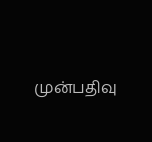முன்பதிவு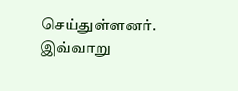செய்துள்ளனர். இவ்வாறு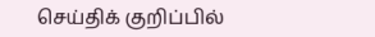செய்திக் குறிப்பில்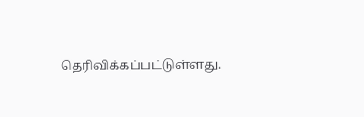தெரிவிக்கப்பட்டுள்ளது.